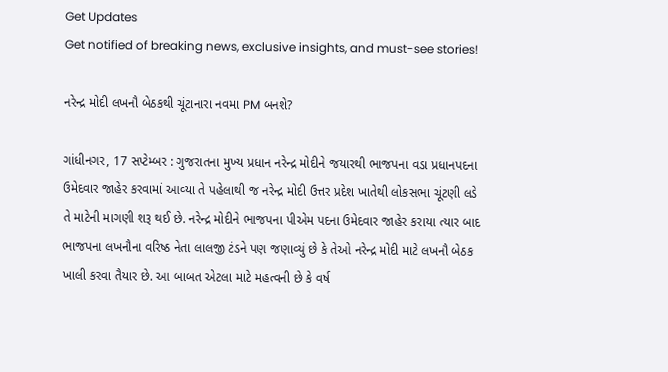Get Updates
Get notified of breaking news, exclusive insights, and must-see stories!

નરેન્દ્ર મોદી લખનૌ બેઠકથી ચૂંટાનારા નવમા PM બનશે?

ગાંધીનગર, 17 સપ્ટેમ્બર : ગુજરાતના મુખ્‍ય પ્રધાન નરેન્‍દ્ર મોદીને જયારથી ભાજપના વડા પ્રધાનપદના ઉમેદવાર જાહેર કરવામાં આવ્‍યા તે પહેલાથી જ નરેન્દ્ર મોદી ઉત્તર પ્રદેશ ખાતેથી લોકસભા ચૂંટણી લડે તે માટેની માગણી શરૂ થઈ છે. નરેન્દ્ર મોદીને ભાજપના પીએમ પદના ઉમેદવાર જાહેર કરાયા ત્યાર બાદ ભાજપના લખનૌના વરિષ્ઠ નેતા લાલજી ટંડને પણ જણાવ્યું છે કે તેઓ નરેન્દ્ર મોદી માટે લખનૌ બેઠક ખાલી કરવા તૈયાર છે. આ બાબત એટલા માટે મહત્વની છે કે વર્ષ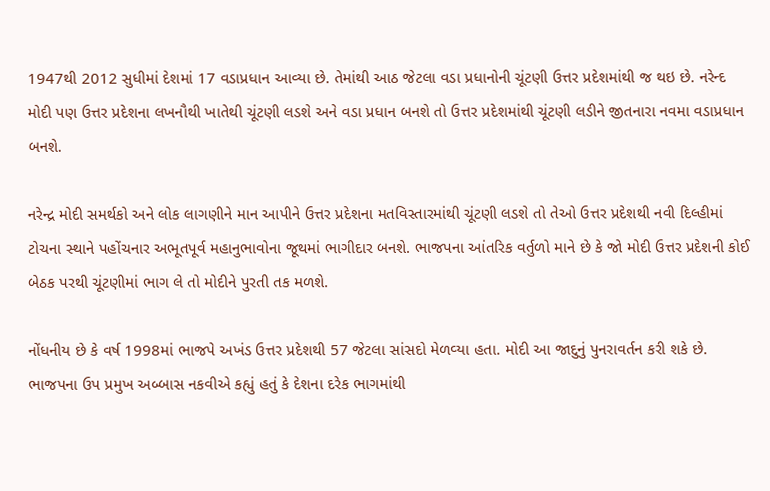1947થી 2012 સુધીમાં દેશમાં 17 વડાપ્રધાન આવ્યા છે. તેમાંથી આઠ જેટલા વડા પ્રધાનોની ચૂંટણી ઉત્તર પ્રદેશમાંથી જ થઇ છે. નરેન્દ મોદી પણ ઉત્તર પ્રદેશના લખનૌથી ખાતેથી ચૂંટણી લડશે અને વડા પ્રધાન બનશે તો ઉત્તર પ્રદેશમાંથી ચૂંટણી લડીને જીતનારા નવમા વડાપ્રધાન બનશે.

નરેન્દ્ર મોદી સમર્થકો અને લોક લાગણીને માન આપીને ઉત્તર પ્રદેશના મતવિસ્‍તારમાંથી ચૂંટણી લડશે તો તેઓ ઉત્તર પ્રદેશથી નવી દિલ્‍હીમાં ટોચના સ્‍થાને પહોંચનાર અભૂતપૂર્વ મહાનુભાવોના જૂથમાં ભાગીદાર બનશે. ભાજપના આંતરિક વર્તુળો માને છે કે જો મોદી ઉત્તર પ્રદેશની કોઈ બેઠક પરથી ચૂંટણીમાં ભાગ લે તો મોદીને પુરતી તક મળશે.

નોંધનીય છે કે વર્ષ 1998માં ભાજપે અખંડ ઉત્તર પ્રદેશથી 57 જેટલા સાંસદો મેળવ્‍યા હતા. મોદી આ જાદુનું પુનરાવર્તન કરી શકે છે. ભાજપના ઉપ પ્રમુખ અબ્‍બાસ નકવીએ કહ્યું હતું કે દેશના દરેક ભાગમાંથી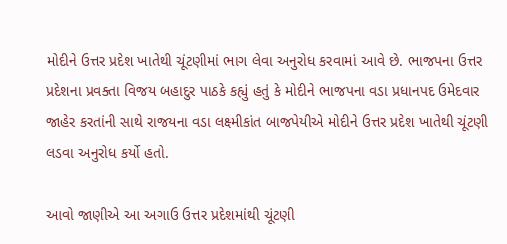મોદીને ઉત્તર પ્રદેશ ખાતેથી ચૂંટણીમાં ભાગ લેવા અનુરોધ કરવામાં આવે છે. ભાજપના ઉત્તર પ્રદેશના પ્રવક્‍તા વિજય બહાદુર પાઠકે કહ્યું હતું કે મોદીને ભાજપના વડા પ્રધાનપદ ઉમેદવાર જાહેર કરતાંની સાથે રાજયના વડા લક્ષ્મીકાંત બાજપેયીએ મોદીને ઉત્તર પ્રદેશ ખાતેથી ચૂંટણી લડવા અનુરોધ કર્યો હતો.

આવો જાણીએ આ અગાઉ ઉત્તર પ્રદેશમાંથી ચૂંટણી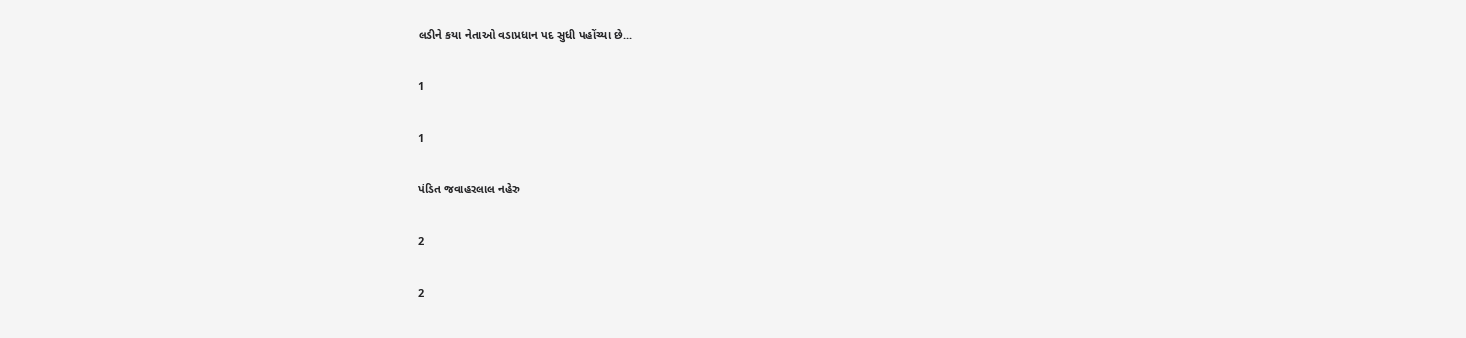લડીને કયા નેતાઓ વડાપ્રધાન પદ સુધી પહોંચ્યા છે...

1

1

પંડિત જવાહરલાલ નહેરુ

2

2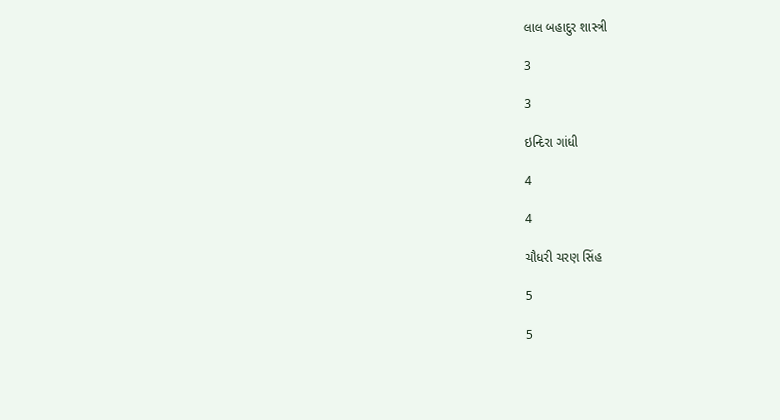લાલ બહાદુર શાસ્ત્રી

3

3

ઇન્દિરા ગાંધી

4

4

ચૌધરી ચરણ સિંહ

5

5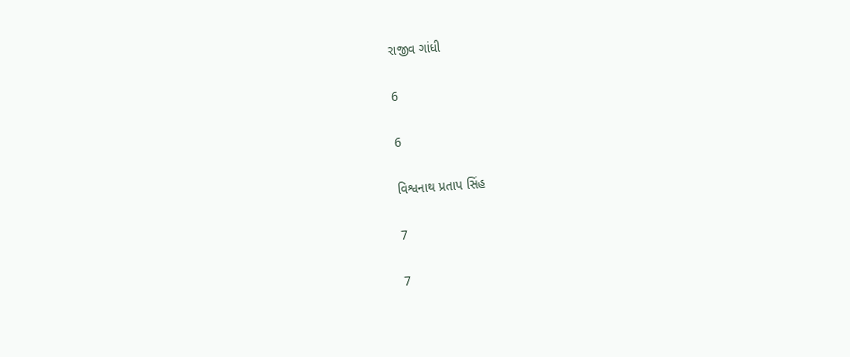રાજીવ ગાંધી

6

6

વિશ્વનાથ પ્રતાપ સિંહ

7

7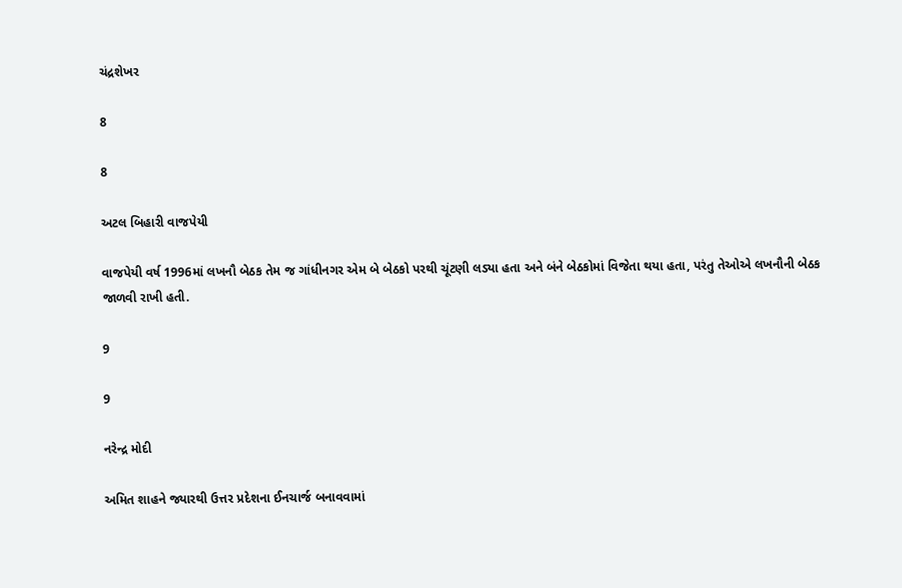ચંદ્રશેખર

8

8

અટલ બિહારી વાજપેયી

વાજપેયી વર્ષ 1996માં લખનૌ બેઠક તેમ જ ગાંધીનગર એમ બે બેઠકો પરથી ચૂંટણી લડ્યા હતા અને બંને બેઠકોમાં વિજેતા થયા હતા, પરંતુ તેઓએ લખનૌની બેઠક જાળવી રાખી હતી.

9

9

નરેન્દ્ર મોદી

અમિત શાહને જ્યારથી ઉત્તર પ્રદેશના ઈનચાર્જ બનાવવામાં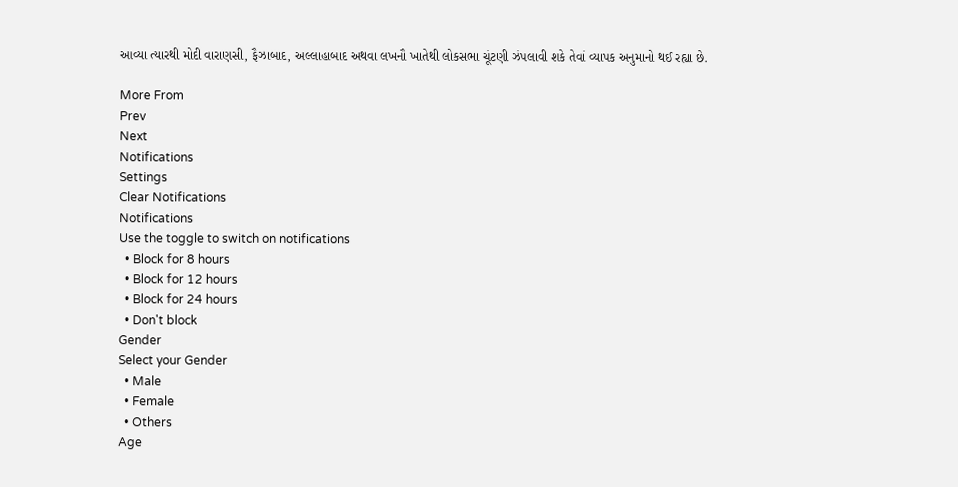આવ્‍યા ત્‍યારથી મોદી વારાણસી, ફૈઝાબાદ, અલ્લાહાબાદ અથવા લખનૌ ખાતેથી લોકસભા ચૂંટણી ઝંપલાવી શકે તેવાં વ્‍યાપક અનુમાનો થઈ રહ્યા છે.

More From
Prev
Next
Notifications
Settings
Clear Notifications
Notifications
Use the toggle to switch on notifications
  • Block for 8 hours
  • Block for 12 hours
  • Block for 24 hours
  • Don't block
Gender
Select your Gender
  • Male
  • Female
  • Others
Age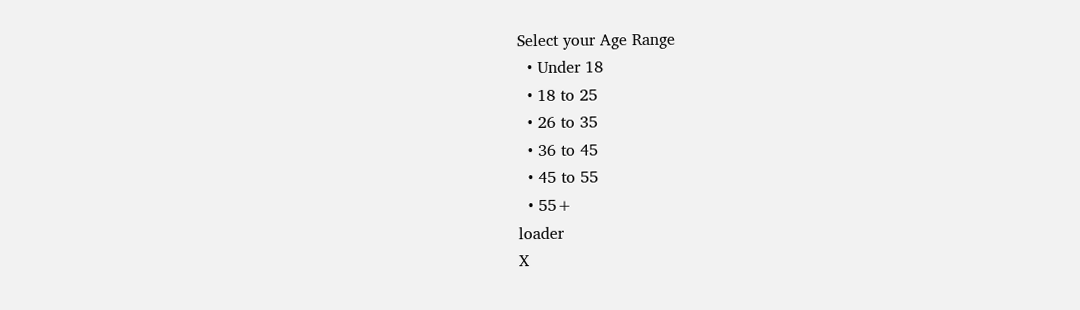Select your Age Range
  • Under 18
  • 18 to 25
  • 26 to 35
  • 36 to 45
  • 45 to 55
  • 55+
loader
X